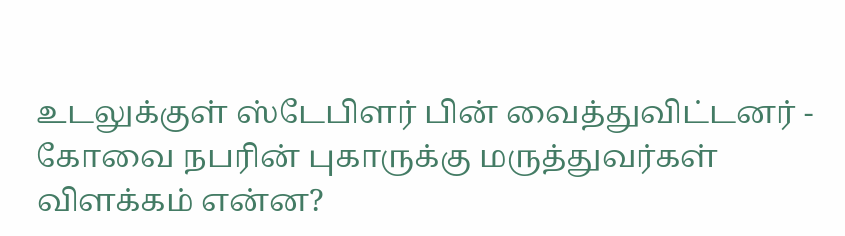உடலுக்குள் ஸ்டேபிளர் பின் வைத்துவிட்டனர் - கோவை நபரின் புகாருக்கு மருத்துவர்கள் விளக்கம் என்ன?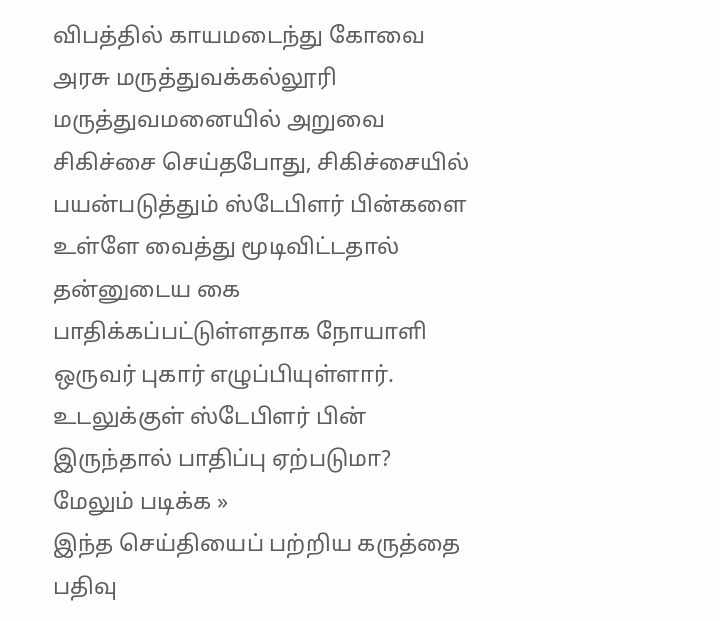விபத்தில் காயமடைந்து கோவை அரசு மருத்துவக்கல்லூரி மருத்துவமனையில் அறுவை சிகிச்சை செய்தபோது, சிகிச்சையில் பயன்படுத்தும் ஸ்டேபிளர் பின்களை உள்ளே வைத்து மூடிவிட்டதால் தன்னுடைய கை பாதிக்கப்பட்டுள்ளதாக நோயாளி ஒருவர் புகார் எழுப்பியுள்ளார். உடலுக்குள் ஸ்டேபிளர் பின் இருந்தால் பாதிப்பு ஏற்படுமா?
மேலும் படிக்க »
இந்த செய்தியைப் பற்றிய கருத்தை பதிவு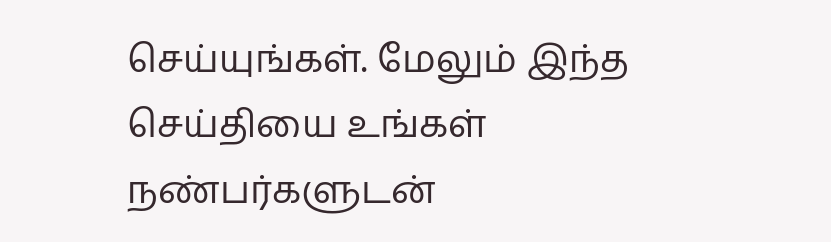செய்யுங்கள். மேலும் இந்த செய்தியை உங்கள் நண்பர்களுடன்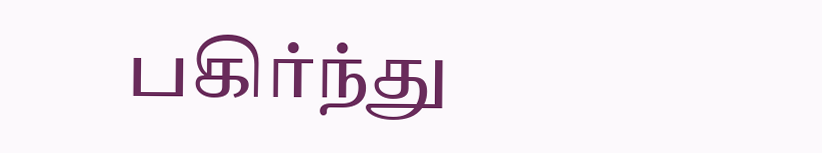பகிர்ந்து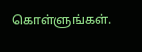கொள்ளுங்கள்.